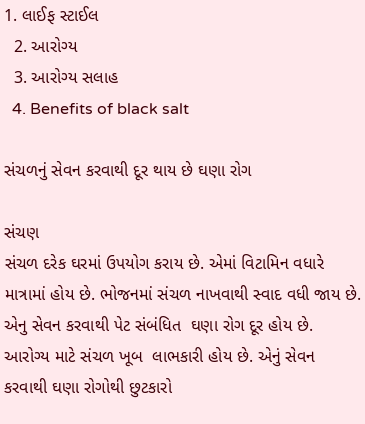1. લાઈફ સ્ટાઈલ
  2. આરોગ્ય
  3. આરોગ્ય સલાહ
  4. Benefits of black salt

સંચળનું સેવન કરવાથી દૂર થાય છે ઘણા રોગ

સંચણ
સંચળ દરેક ઘરમાં ઉપયોગ કરાય છે. એમાં વિટામિન વધારે માત્રામાં હોય છે. ભોજનમાં સંચળ નાખવાથી સ્વાદ વધી જાય છે. એનુ સેવન કરવાથી પેટ સંબંધિત  ઘણા રોગ દૂર હોય છે. આરોગ્ય માટે સંચળ ખૂબ  લાભકારી હોય છે. એનું સેવન કરવાથી ઘણા રોગોથી છુટકારો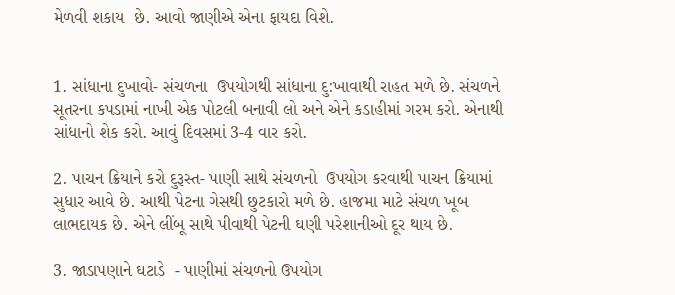મેળવી શકાય  છે. આવો જાણીએ એના ફાયદા વિશે.


1. સાંધાના દુખાવો- સંચળના  ઉપયોગથી સાંધાના દુ:ખાવાથી રાહત મળે છે. સંચળને  સૂતરના કપડામાં નાખી એક પોટલી બનાવી લો અને એને કડાહીમાં ગરમ કરો. એનાથી સાંધાનો શેક કરો. આવું દિવસમાં 3-4 વાર કરો.

2. પાચન ક્રિયાને કરો દુરૂસ્ત- પાણી સાથે સંચળનો  ઉપયોગ કરવાથી પાચન ક્રિયામાં સુધાર આવે છે. આથી પેટના ગેસથી છુટકારો મળે છે. હાજમા માટે સંચળ ખૂબ લાભદાયક છે. એને લીંબૂ સાથે પીવાથી પેટની ઘણી પરેશાનીઓ દૂર થાય છે.

3. જાડાપણાને ઘટાડે  - પાણીમાં સંચળનો ઉપયોગ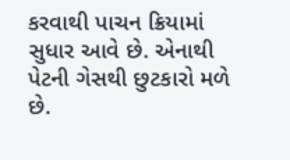કરવાથી પાચન ક્રિયામાં સુધાર આવે છે. એનાથી પેટની ગેસથી છુટકારો મળે છે.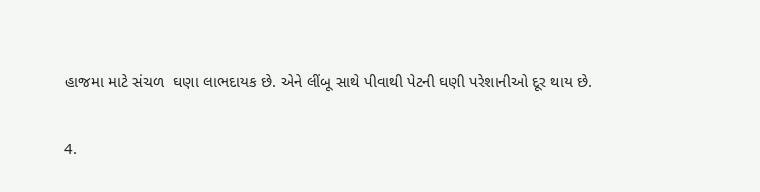હાજમા માટે સંચળ  ઘણા લાભદાયક છે. એને લીંબૂ સાથે પીવાથી પેટની ઘણી પરેશાનીઓ દૂર થાય છે.

4.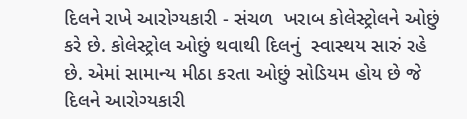દિલને રાખે આરોગ્યકારી - સંચળ  ખરાબ કોલેસ્ટ્રોલને ઓછું કરે છે. કોલેસ્ટ્રોલ ઓછું થવાથી દિલનું  સ્વાસ્થય સારું રહે છે. એમાં સામાન્ય મીઠા કરતા ઓછું સોડિયમ હોય છે જે દિલને આરોગ્યકારી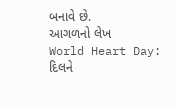બનાવે છે.
આગળનો લેખ
World Heart Day: દિલને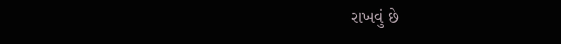રાખવું છે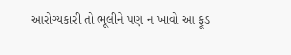આરોગ્યકારી તો ભૂલીને પણ ન ખાવો આ ફૂડ